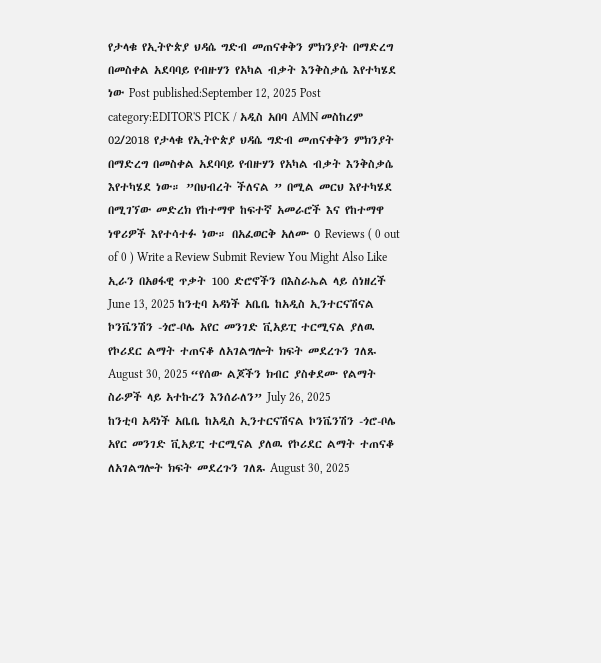የታላቁ የኢትዮጵያ ህዳሴ ግድብ መጠናቀቅን ምክንያት በማድረግ በመስቀል አደባባይ የብዙሃን የአካል ብቃት እንቅስቃሴ እየተካሄደ ነው Post published:September 12, 2025 Post category:EDITOR'S PICK / አዲስ አበባ AMN መስከረም 02/2018 የታላቁ የኢትዮጵያ ህዳሴ ግድብ መጠናቀቅን ምክንያት በማድረግ በመስቀል አደባባይ የብዙሃን የአካል ብቃት እንቅስቃሴ እየተካሄደ ነው። ”በህብረት ችለናል ” በሚል መርህ እየተካሄደ በሚገኘው መድረክ የከተማዋ ከፍተኛ አመራሮች እና የከተማዋ ነዋሪዎች እየተሳተፉ ነው። በአፈወርቅ አለሙ 0 Reviews ( 0 out of 0 ) Write a Review Submit Review You Might Also Like ኢራን በአፀፋዊ ጥቃት 100 ድሮኖችን በእስራኤል ላይ ሰነዘረች June 13, 2025 ከንቲባ አዳነች አቤቤ ከአዲስ ኢንተርናሽናል ኮንቬንሽን -ጎሮ-ቦሌ አየር መንገድ ቪአይፒ ተርሚናል ያለዉ የኮሪደር ልማት ተጠናቆ ለአገልግሎት ክፍት መደረጉን ገለጹ August 30, 2025 “የሰው ልጆችን ክብር ያስቀደሙ የልማት ስራዎች ላይ አተኩረን እንሰራለን” July 26, 2025
ከንቲባ አዳነች አቤቤ ከአዲስ ኢንተርናሽናል ኮንቬንሽን -ጎሮ-ቦሌ አየር መንገድ ቪአይፒ ተርሚናል ያለዉ የኮሪደር ልማት ተጠናቆ ለአገልግሎት ክፍት መደረጉን ገለጹ August 30, 2025